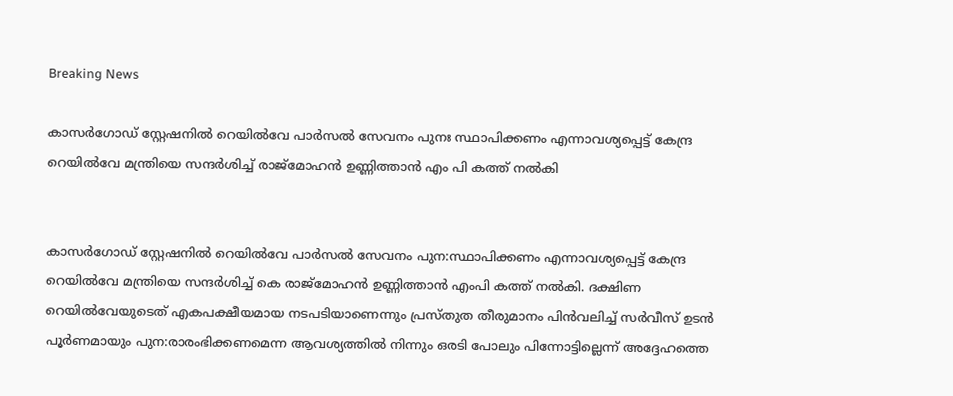Breaking News

കാസർഗോഡ് സ്റ്റേഷനിൽ റെയിൽവേ പാർസൽ സേവനം പുനഃ സ്ഥാപിക്കണം എന്നാവശ്യപ്പെട്ട് കേന്ദ്ര റെയിൽവേ മന്ത്രിയെ സന്ദർശിച്ച് രാജ്‌മോഹൻ ഉണ്ണിത്താൻ എം പി കത്ത് നൽകി


കാസര്‍ഗോഡ് സ്റ്റേഷനില്‍ റെയില്‍വേ പാര്‍സല്‍ സേവനം പുന:സ്ഥാപിക്കണം എന്നാവശ്യപ്പെട്ട് കേന്ദ്ര റെയില്‍വേ മന്ത്രിയെ സന്ദര്‍ശിച്ച് കെ രാജ്മോഹന്‍ ഉണ്ണിത്താന്‍ എംപി കത്ത് നല്‍കി. ദക്ഷിണ റെയില്‍വേയുടെത് എകപക്ഷീയമായ നടപടിയാണെന്നും പ്രസ്തുത തീരുമാനം പിന്‍വലിച്ച് സര്‍വീസ് ഉടന്‍ പൂര്‍ണമായും പുന:രാരംഭിക്കണമെന്ന ആവശ്യത്തില്‍ നിന്നും ഒരടി പോലും പിന്നോട്ടില്ലെന്ന് അദ്ദേഹത്തെ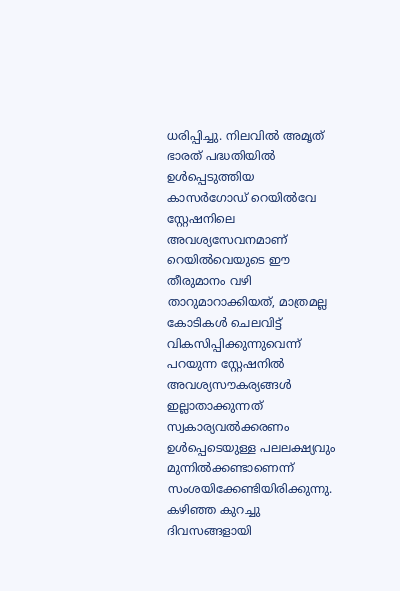ധരിപ്പിച്ചു. നിലവില്‍ അമൃത് ഭാരത് പദ്ധതിയില്‍ ഉള്‍പ്പെടുത്തിയ കാസര്‍ഗോഡ് റെയില്‍വേ സ്റ്റേഷനിലെ അവശ്യസേവനമാണ് റെയില്‍വെയുടെ ഈ തീരുമാനം വഴി താറുമാറാക്കിയത്, മാത്രമല്ല കോടികള്‍ ചെലവിട്ട് വികസിപ്പിക്കുന്നുവെന്ന് പറയുന്ന സ്റ്റേഷനില്‍ അവശ്യസൗകര്യങ്ങള്‍ ഇല്ലാതാക്കുന്നത് സ്വകാര്യവല്‍ക്കരണം ഉള്‍പ്പെടെയുള്ള പലലക്ഷ്യവും മുന്നില്‍ക്കണ്ടാണെന്ന് സംശയിക്കേണ്ടിയിരിക്കുന്നു. കഴിഞ്ഞ കുറച്ചു ദിവസങ്ങളായി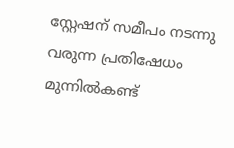സ്റ്റേഷന് സമീപം നടന്നു വരുന്ന പ്രതിഷേധം മുന്നില്‍കണ്ട്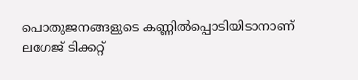പൊതുജനങ്ങളുടെ കണ്ണില്‍പ്പൊടിയിടാനാണ് ലഗേജ് ടിക്കറ്റ്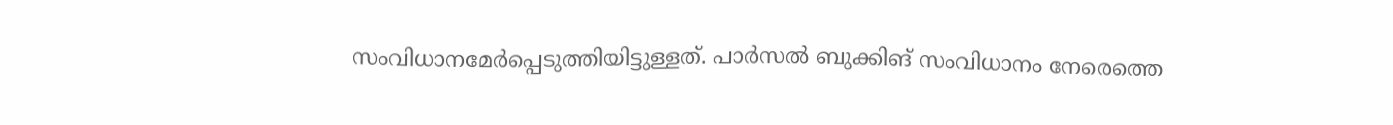സംവിധാനമേര്‍പ്പെടുത്തിയിട്ടുള്ളത്. പാര്‍സല്‍ ബുക്കിങ് സംവിധാനം നേരെത്തെ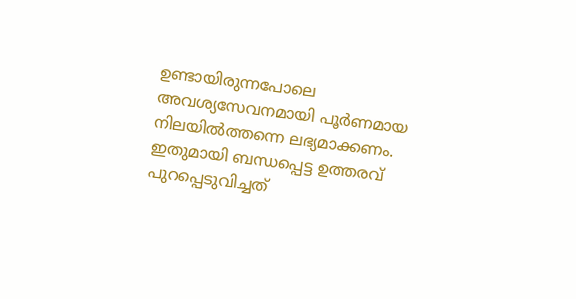ഉണ്ടായിരുന്നപോലെ അവശ്യസേവനമായി പൂര്‍ണമായ നിലയില്‍ത്തന്നെ ലഭ്യമാക്കണം. ഇതുമായി ബന്ധപ്പെട്ട ഉത്തരവ് പുറപ്പെടുവിച്ചത്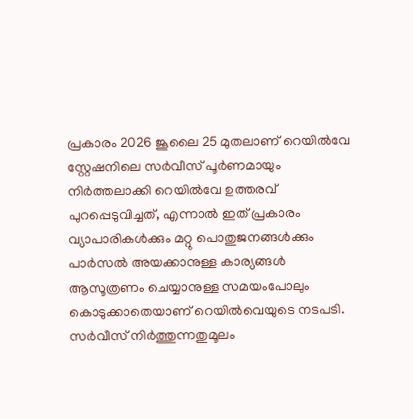പ്രകാരം 2026 ജൂലൈ 25 മുതലാണ് റെയില്‍വേ സ്റ്റേഷനിലെ സര്‍വീസ് പൂര്‍ണമായും നിര്‍ത്തലാക്കി റെയില്‍വേ ഉത്തരവ് പുറപ്പെടുവിച്ചത്, എന്നാല്‍ ഇത് പ്രകാരം വ്യാപാരികള്‍ക്കും മറ്റു പൊതുജനങ്ങള്‍ക്കും പാര്‍സല്‍ അയക്കാനുള്ള കാര്യങ്ങള്‍ ആസൂത്രണം ചെയ്യാനുള്ള സമയംപോലും കൊടുക്കാതെയാണ് റെയില്‍വെയുടെ നടപടി. സര്‍വീസ് നിര്‍ത്തുന്നതുമൂലം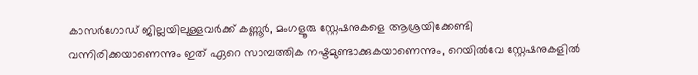കാസര്‍ഗോഡ് ജില്ലയിലുള്ളവര്‍ക്ക് കണ്ണൂര്‍, മംഗളൂരു സ്റ്റേഷനുകളെ ആശ്രയിക്കേണ്ടി വന്നിരിക്കയാണെന്നും ഇത് ഏറെ സാമ്പത്തിക നഷ്ടമുണ്ടാക്കുകയാണെന്നും, റെയില്‍വേ സ്റ്റേഷനുകളില്‍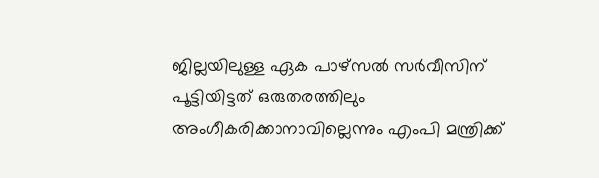ജില്ലയിലുള്ള ഏക പാഴ്സല്‍ സര്‍വീസിന് പൂട്ടിയിട്ടത് ഒരുതരത്തിലും അംഗീകരിക്കാനാവില്ലെന്നും എംപി മന്ത്രിക്ക്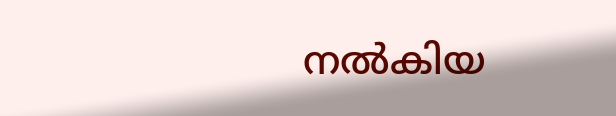നല്‍കിയ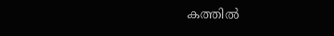കത്തില്‍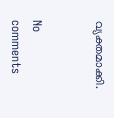വ്യക്തമാക്കി.


No comments